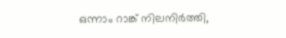ഒന്നാം റാങ്ക് നിലനിര്‍ത്തി,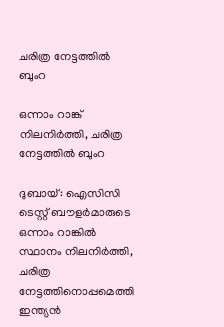ചരിത്ര നേട്ടത്തില്‍ ബുംറ

ഒന്നാം റാങ്ക് നിലനിര്‍ത്തി, ചരിത്ര നേട്ടത്തില്‍ ബുംറ

ദുബായ്: ഐസിസി ടെസ്റ്റ് ബൗളര്‍മാരുടെ ഒന്നാം റാങ്കില്‍ സ്ഥാനം നിലനിര്‍ത്തി, ചരിത്ര നേട്ടത്തിനൊപ്പമെത്തി ഇന്ത്യന്‍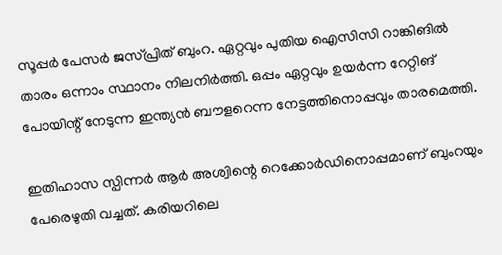സൂപ്പര്‍ പേസര്‍ ജസ്പ്രിത് ബുംറ. ഏറ്റവും പുതിയ ഐസിസി റാങ്കിങില്‍ താരം ഒന്നാം സ്ഥാനം നിലനിര്‍ത്തി. ഒപ്പം ഏറ്റവും ഉയര്‍ന്ന റേറ്റിങ് പോയിന്റ് നേടുന്ന ഇന്ത്യന്‍ ബൗളറെന്ന നേട്ടത്തിനൊപ്പവും താരമെത്തി.

ഇതിഹാസ സ്പിന്നര്‍ ആര്‍ അശ്വിന്റെ റെക്കോര്‍ഡിനൊപ്പമാണ് ബുംറയും പേരെഴുതി വച്ചത്. കരിയറിലെ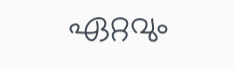ഏറ്റവും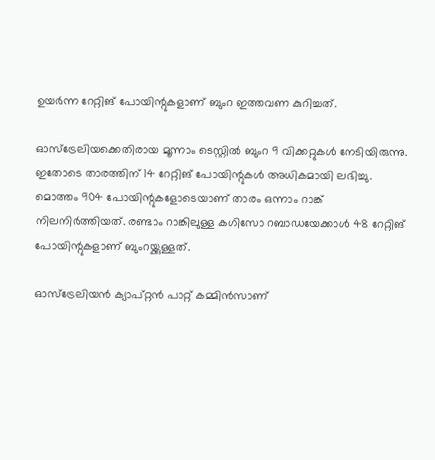ഉയര്‍ന്ന റേറ്റിങ് പോയിന്റുകളാണ് ബുംറ ഇത്തവണ കുറിച്ചത്.

ഓസ്‌ട്രേലിയക്കെതിരായ മൂന്നാം ടെസ്റ്റില്‍ ബുംറ 9 വിക്കറ്റുകള്‍ നേടിയിരുന്നു. ഇതോടെ താരത്തിന് 14 റേറ്റിങ് പോയിന്റുകള്‍ അധികമായി ലഭിച്ചു. മൊത്തം 904 പോയിന്റുകളോടെയാണ് താരം ഒന്നാം റാങ്ക് നിലനിര്‍ത്തിയത്. രണ്ടാം റാങ്കിലുള്ള കഗിസോ റബാഡയേക്കാള്‍ 48 റേറ്റിങ് പോയിന്റുകളാണ് ബുംറയ്ക്കുള്ളത്.

ഓസ്‌ട്രേലിയന്‍ ക്യാപ്റ്റന്‍ പാറ്റ് കമ്മിന്‍സാണ്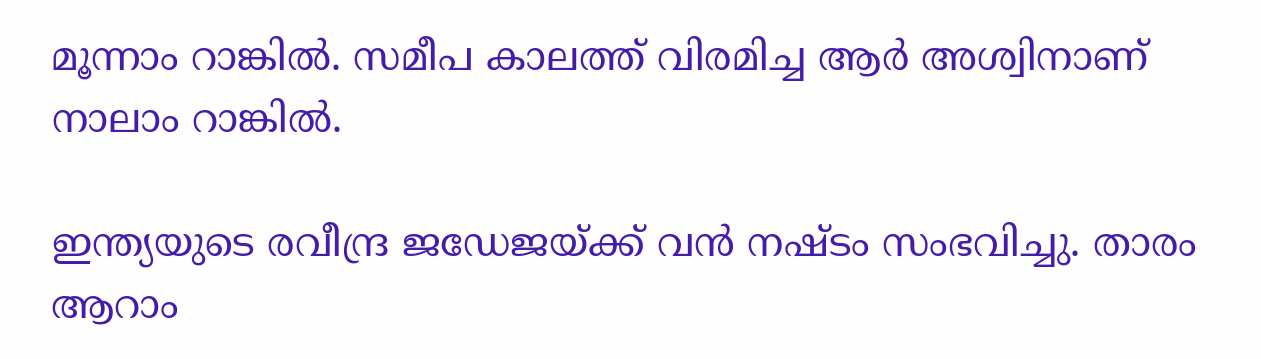മൂന്നാം റാങ്കില്‍. സമീപ കാലത്ത് വിരമിച്ച ആര്‍ അശ്വിനാണ് നാലാം റാങ്കില്‍.

ഇന്ത്യയുടെ രവീന്ദ്ര ജഡേജയ്ക്ക് വന്‍ നഷ്ടം സംഭവിച്ചു. താരം ആറാം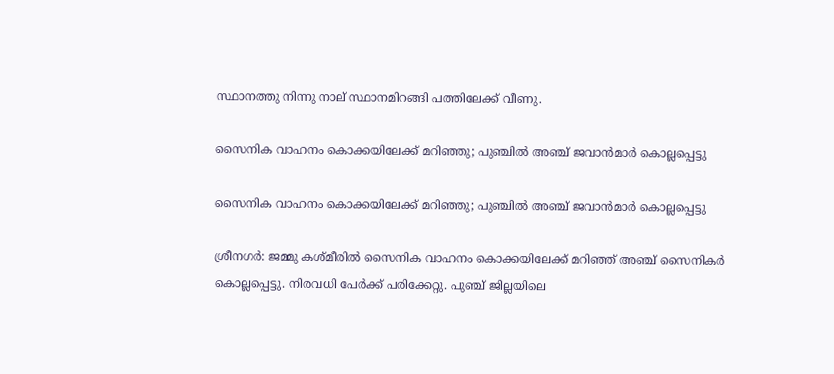സ്ഥാനത്തു നിന്നു നാല് സ്ഥാനമിറങ്ങി പത്തിലേക്ക് വീണു.

സൈനിക വാഹനം കൊക്കയിലേക്ക് മറിഞ്ഞു; പുഞ്ചില്‍ അഞ്ച് ജവാന്‍മാര്‍ കൊല്ലപ്പെട്ടു

സൈനിക വാഹനം കൊക്കയിലേക്ക് മറിഞ്ഞു; പുഞ്ചില്‍ അഞ്ച് ജവാന്‍മാര്‍ കൊല്ലപ്പെട്ടു

ശ്രീനഗര്‍: ജമ്മു കശ്മീരില്‍ സൈനിക വാഹനം കൊക്കയിലേക്ക് മറിഞ്ഞ് അഞ്ച് സൈനികര്‍ കൊല്ലപ്പെട്ടു. നിരവധി പേര്‍ക്ക് പരിക്കേറ്റു. പുഞ്ച് ജില്ലയിലെ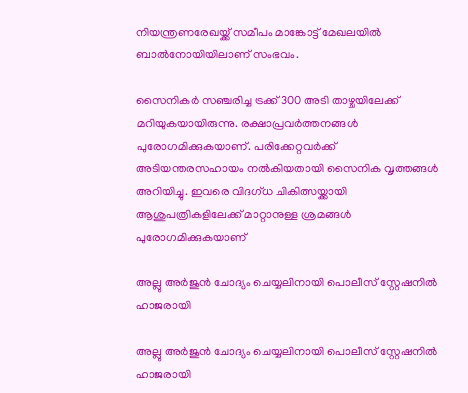നിയന്ത്രണരേഖയ്ക്ക് സമീപം മാങ്കോട്ട് മേഖലയില്‍ ബാല്‍നോയിയിലാണ് സംഭവം.

സൈനികര്‍ സഞ്ചരിച്ച ട്രക്ക് 300 അടി താഴ്ചയിലേക്ക് മറിയുകയായിരുന്നു. രക്ഷാപ്രവര്‍ത്തനങ്ങള്‍ പുരോഗമിക്കുകയാണ്. പരിക്കേറ്റവര്‍ക്ക് അടിയന്തരസഹായം നല്‍കിയതായി സൈനിക വൃത്തങ്ങള്‍ അറിയിച്ചു. ഇവരെ വിദഗ്ധ ചികിത്സയ്ക്കായി ആശുപത്രികളിലേക്ക് മാറ്റാനുള്ള ശ്രമങ്ങള്‍ പുരോഗമിക്കുകയാണ്

അല്ലു അർജുൻ ചോദ്യം ചെയ്യലിനായി പൊലീസ് സ്റ്റേഷനിൽ ഹാജരായി

അല്ലു അർജുൻ ചോദ്യം ചെയ്യലിനായി പൊലീസ് സ്റ്റേഷനിൽ ഹാജരായി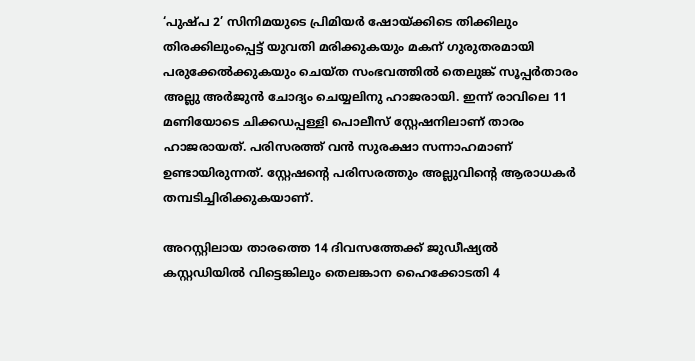‘പുഷ്പ 2’ സിനിമയുടെ പ്രിമിയർ ഷോയ്ക്കിടെ തിക്കിലും തിരക്കിലുംപ്പെട്ട് യുവതി മരിക്കുകയും മകന് ഗുരുതരമായി പരുക്കേൽക്കുകയും ചെയ്ത സംഭവത്തിൽ തെലുങ്ക് സൂപ്പർതാരം അല്ലു അർജുൻ ചോദ്യം ചെയ്യലിനു ഹാജരായി. ഇന്ന് രാവിലെ 11 മണിയോടെ ചിക്കഡപ്പള്ളി പൊലീസ് സ്റ്റേഷനിലാണ് താരം ഹാജരായത്. പരിസരത്ത് വൻ സുരക്ഷാ സന്നാഹമാണ് ഉണ്ടായിരുന്നത്. സ്റ്റേഷന്റെ പരിസരത്തും അല്ലുവിന്റെ ആരാധകർ തമ്പടിച്ചിരിക്കുകയാണ്.

അറസ്റ്റിലായ താരത്തെ 14 ദിവസത്തേക്ക് ജുഡീഷ്യൽ കസ്റ്റഡിയിൽ വിട്ടെങ്കിലും തെലങ്കാന ഹൈക്കോടതി 4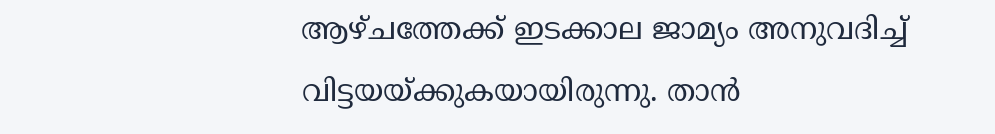ആഴ്ചത്തേക്ക് ഇടക്കാല ജാമ്യം അനുവദിച്ച് വിട്ടയയ്ക്കുകയായിരുന്നു. താൻ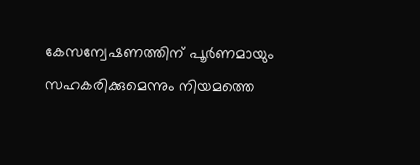കേസന്വേഷണത്തിന് പൂർണമായും സഹകരിക്കുമെന്നും നിയമത്തെ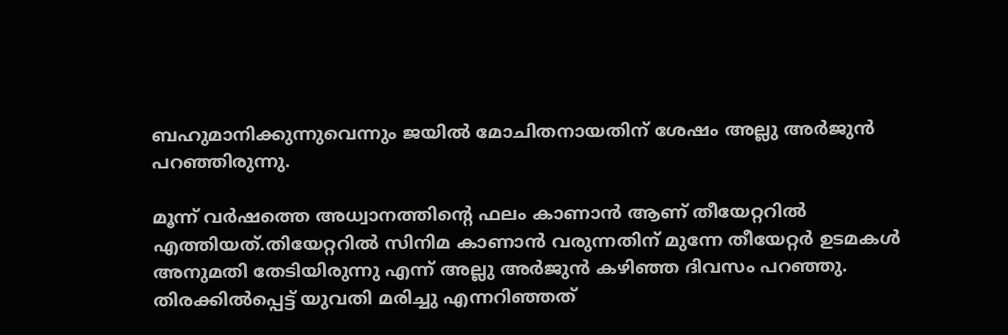ബഹുമാനിക്കുന്നുവെന്നും ജയിൽ മോചിതനായതിന് ശേഷം അല്ലു അർജുൻ പറഞ്ഞിരുന്നു.

മൂന്ന് വർഷത്തെ അധ്വാനത്തിന്റെ ഫലം കാണാൻ ആണ് തീയേറ്ററിൽ എത്തിയത്.തിയേറ്ററിൽ സിനിമ കാണാൻ വരുന്നതിന് മുന്നേ തീയേറ്റർ ഉടമകൾ അനുമതി തേടിയിരുന്നു എന്ന് അല്ലു അർജുൻ കഴിഞ്ഞ ദിവസം പറഞ്ഞു. തിരക്കിൽപ്പെട്ട് യുവതി മരിച്ചു എന്നറിഞ്ഞത്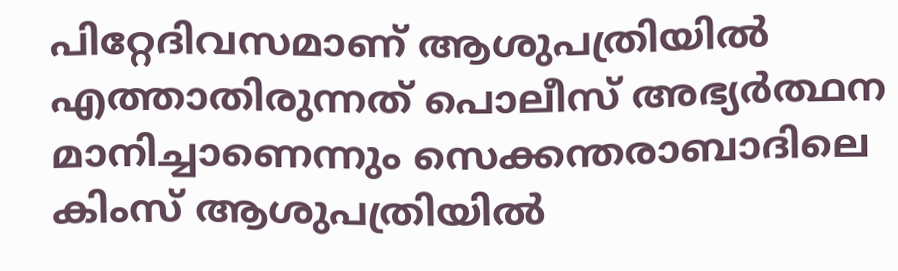പിറ്റേദിവസമാണ് ആശുപത്രിയിൽ എത്താതിരുന്നത് പൊലീസ് അഭ്യർത്ഥന മാനിച്ചാണെന്നും സെക്കന്തരാബാദിലെ കിംസ് ആശുപത്രിയില്‍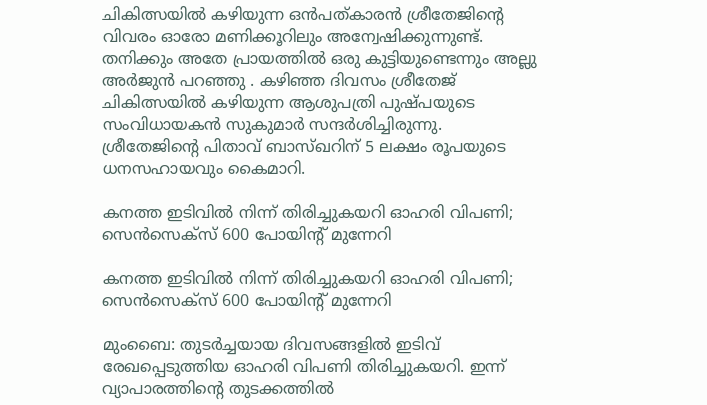ചികിത്സയിൽ കഴിയുന്ന ഒൻപത്കാരൻ ശ്രീതേജിന്റെ വിവരം ഓരോ മണിക്കൂറിലും അന്വേഷിക്കുന്നുണ്ട്. തനിക്കും അതേ പ്രായത്തിൽ ഒരു കുട്ടിയുണ്ടെന്നും അല്ലു അർജുൻ പറഞ്ഞു . കഴിഞ്ഞ ദിവസം ശ്രീതേജ് ചികിത്സയിൽ കഴിയുന്ന ആശുപത്രി പുഷ്പയുടെ സംവിധായകൻ സുകുമാര്‍ സന്ദർശിച്ചിരുന്നു. ശ്രീതേജിൻ്റെ പിതാവ് ബാസ്‌ഖറിന് 5 ലക്ഷം രൂപയുടെ ധനസഹായവും കൈമാറി.

കനത്ത ഇടിവില്‍ നിന്ന് തിരിച്ചുകയറി ഓഹരി വിപണി; സെന്‍സെക്‌സ് 600 പോയിന്റ് മുന്നേറി

കനത്ത ഇടിവില്‍ നിന്ന് തിരിച്ചുകയറി ഓഹരി വിപണി; സെന്‍സെക്‌സ് 600 പോയിന്റ് മുന്നേറി

മുംബൈ: തുടര്‍ച്ചയായ ദിവസങ്ങളില്‍ ഇടിവ് രേഖപ്പെടുത്തിയ ഓഹരി വിപണി തിരിച്ചുകയറി. ഇന്ന് വ്യാപാരത്തിന്റെ തുടക്കത്തില്‍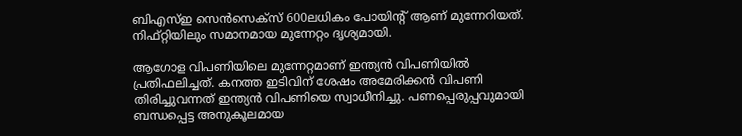ബിഎസ്ഇ സെന്‍സെക്‌സ് 600ലധികം പോയിന്റ് ആണ് മുന്നേറിയത്. നിഫ്റ്റിയിലും സമാനമായ മുന്നേറ്റം ദൃശ്യമായി.

ആഗോള വിപണിയിലെ മുന്നേറ്റമാണ് ഇന്ത്യന്‍ വിപണിയില്‍ പ്രതിഫലിച്ചത്. കനത്ത ഇടിവിന് ശേഷം അമേരിക്കന്‍ വിപണി തിരിച്ചുവന്നത് ഇന്ത്യന്‍ വിപണിയെ സ്വാധീനിച്ചു. പണപ്പെരുപ്പവുമായി ബന്ധപ്പെട്ട അനുകൂലമായ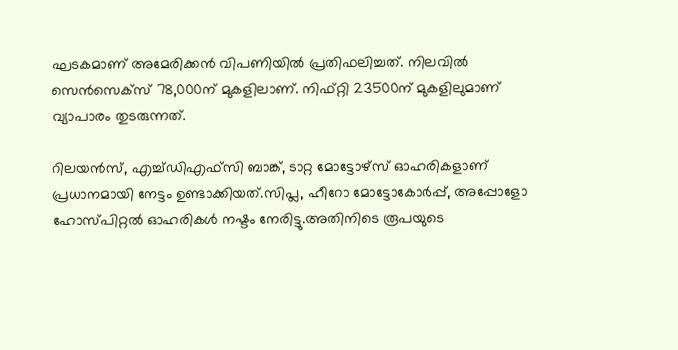ഘടകമാണ് അമേരിക്കന്‍ വിപണിയില്‍ പ്രതിഫലിച്ചത്. നിലവില്‍ സെന്‍സെക്‌സ് 78,000ന് മുകളിലാണ്. നിഫ്റ്റി 23500ന് മുകളിലുമാണ് വ്യാപാരം തുടരുന്നത്.

റിലയന്‍സ്, എച്ച്ഡിഎഫ്‌സി ബാങ്ക്, ടാറ്റ മോട്ടോഴ്‌സ് ഓഹരികളാണ് പ്രധാനമായി നേട്ടം ഉണ്ടാക്കിയത്.സിപ്ല, ഹീറോ മോട്ടോകോര്‍പ്പ്, അപ്പോളോ ഹോസ്പിറ്റല്‍ ഓഹരികള്‍ നഷ്ടം നേരിട്ടു.അതിനിടെ രൂപയുടെ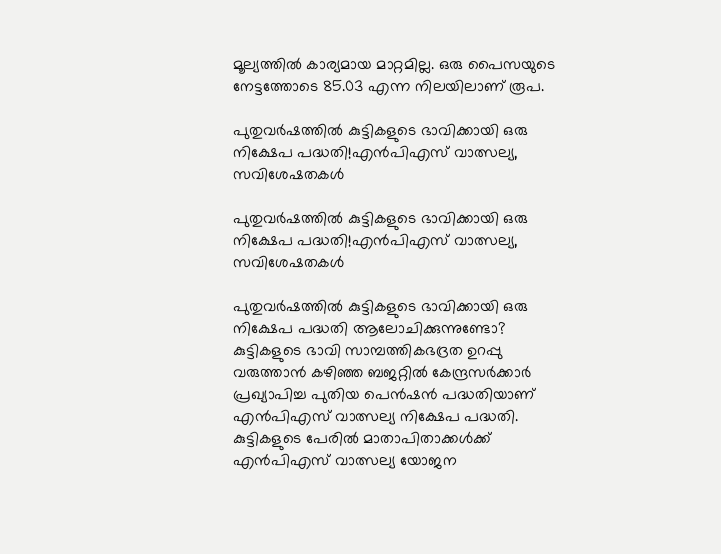മൂല്യത്തില്‍ കാര്യമായ മാറ്റമില്ല. ഒരു പൈസയുടെ നേട്ടത്തോടെ 85.03 എന്ന നിലയിലാണ് രൂപ.

പുതുവര്‍ഷത്തില്‍ കുട്ടികളുടെ ഭാവിക്കായി ഒരു നിക്ഷേപ പദ്ധതി!എന്‍പിഎസ് വാത്സല്യ, സവിശേഷതകള്‍

പുതുവര്‍ഷത്തില്‍ കുട്ടികളുടെ ഭാവിക്കായി ഒരു നിക്ഷേപ പദ്ധതി!എന്‍പിഎസ് വാത്സല്യ, സവിശേഷതകള്‍

പുതുവര്‍ഷത്തില്‍ കുട്ടികളുടെ ഭാവിക്കായി ഒരു നിക്ഷേപ പദ്ധതി ആലോചിക്കുന്നുണ്ടോ? കുട്ടികളുടെ ഭാവി സാമ്പത്തികഭദ്രത ഉറപ്പു വരുത്താന്‍ കഴിഞ്ഞ ബജറ്റില്‍ കേന്ദ്രസര്‍ക്കാര്‍ പ്രഖ്യാപിച്ച പുതിയ പെന്‍ഷന്‍ പദ്ധതിയാണ് എന്‍പിഎസ് വാത്സല്യ നിക്ഷേപ പദ്ധതി. കുട്ടികളുടെ പേരില്‍ മാതാപിതാക്കള്‍ക്ക് എന്‍പിഎസ് വാത്സല്യ യോജന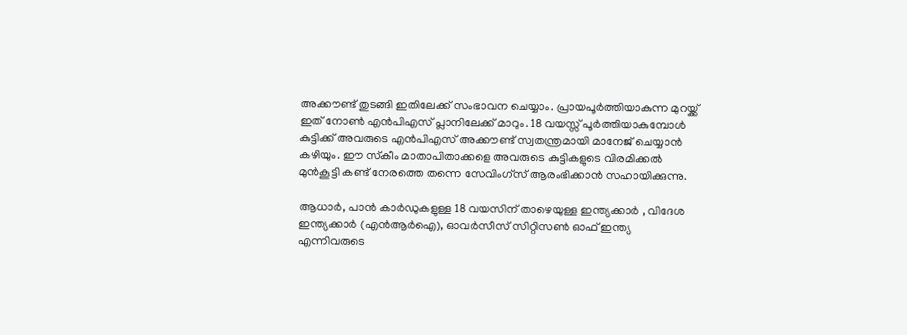അക്കൗണ്ട് തുടങ്ങി ഇതിലേക്ക് സംഭാവന ചെയ്യാം. പ്രായപൂര്‍ത്തിയാകുന്ന മുറയ്ക്ക് ഇത് നോണ്‍ എന്‍പിഎസ് പ്ലാനിലേക്ക് മാറും. 18 വയസ്സ് പൂര്‍ത്തിയാകുമ്പോള്‍ കുട്ടിക്ക് അവരുടെ എന്‍പിഎസ് അക്കൗണ്ട് സ്വതന്ത്രമായി മാനേജ് ചെയ്യാന്‍ കഴിയും. ഈ സ്‌കീം മാതാപിതാക്കളെ അവരുടെ കുട്ടികളുടെ വിരമിക്കല്‍ മുന്‍കൂട്ടി കണ്ട് നേരത്തെ തന്നെ സേവിംഗ്സ് ആരംഭിക്കാന്‍ സഹായിക്കുന്നു.

ആധാര്‍, പാന്‍ കാര്‍ഡുകളുള്ള 18 വയസിന് താഴെയുള്ള ഇന്ത്യക്കാര്‍ , വിദേശ ഇന്ത്യക്കാര്‍ (എന്‍ആര്‍ഐ), ഓവര്‍സീസ് സിറ്റിസണ്‍ ഓഫ് ഇന്ത്യ എന്നിവരുടെ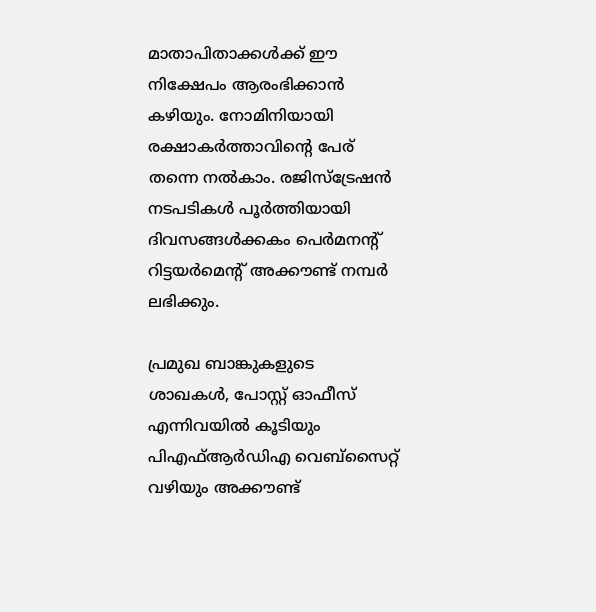മാതാപിതാക്കള്‍ക്ക് ഈ നിക്ഷേപം ആരംഭിക്കാന്‍ കഴിയും. നോമിനിയായി രക്ഷാകര്‍ത്താവിന്റെ പേര് തന്നെ നല്‍കാം. രജിസ്‌ട്രേഷന്‍ നടപടികള്‍ പൂര്‍ത്തിയായി ദിവസങ്ങള്‍ക്കകം പെര്‍മനന്റ് റിട്ടയര്‍മെന്റ് അക്കൗണ്ട് നമ്പര്‍ ലഭിക്കും.

പ്രമുഖ ബാങ്കുകളുടെ ശാഖകള്‍, പോസ്റ്റ് ഓഫീസ് എന്നിവയില്‍ കൂടിയും പിഎഫ്ആര്‍ഡിഎ വെബ്‌സൈറ്റ് വഴിയും അക്കൗണ്ട്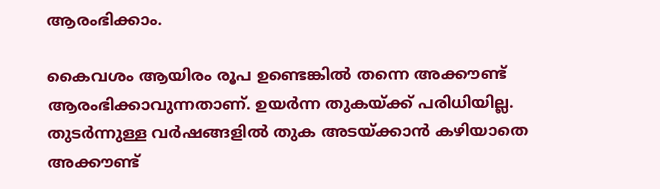ആരംഭിക്കാം.

കൈവശം ആയിരം രൂപ ഉണ്ടെങ്കില്‍ തന്നെ അക്കൗണ്ട് ആരംഭിക്കാവുന്നതാണ്. ഉയര്‍ന്ന തുകയ്ക്ക് പരിധിയില്ല. തുടര്‍ന്നുള്ള വര്‍ഷങ്ങളില്‍ തുക അടയ്ക്കാന്‍ കഴിയാതെ അക്കൗണ്ട്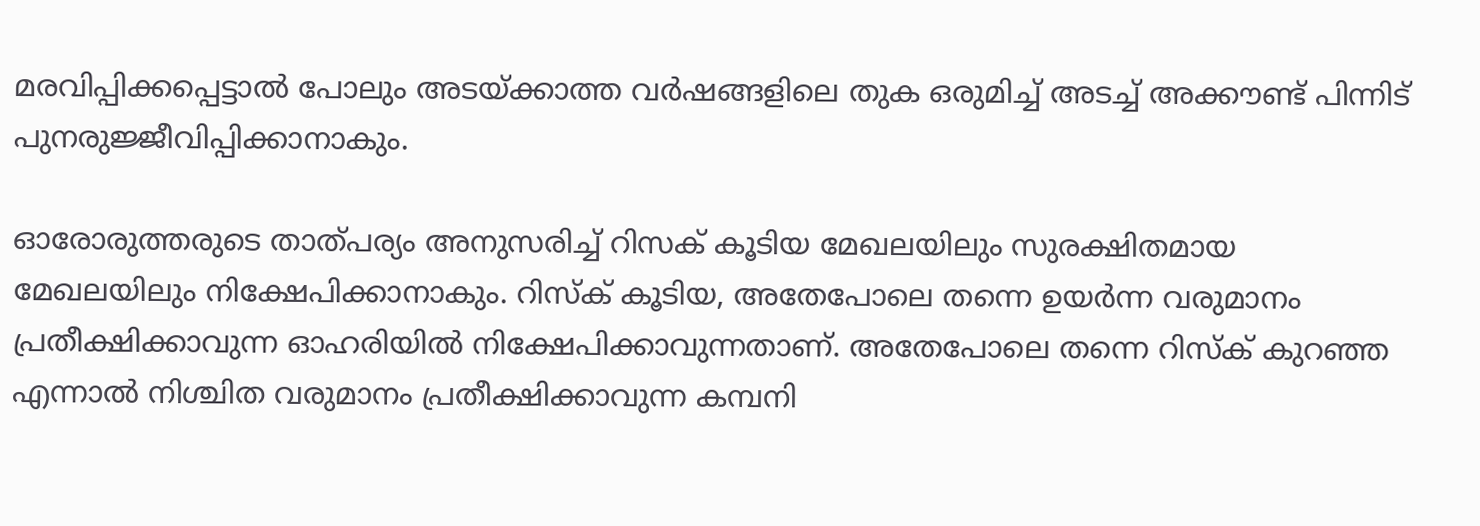മരവിപ്പിക്കപ്പെട്ടാല്‍ പോലും അടയ്ക്കാത്ത വര്‍ഷങ്ങളിലെ തുക ഒരുമിച്ച് അടച്ച് അക്കൗണ്ട് പിന്നിട് പുനരുജ്ജീവിപ്പിക്കാനാകും.

ഓരോരുത്തരുടെ താത്പര്യം അനുസരിച്ച് റിസക് കൂടിയ മേഖലയിലും സുരക്ഷിതമായ മേഖലയിലും നിക്ഷേപിക്കാനാകും. റിസ്‌ക് കൂടിയ, അതേപോലെ തന്നെ ഉയര്‍ന്ന വരുമാനം പ്രതീക്ഷിക്കാവുന്ന ഓഹരിയില്‍ നിക്ഷേപിക്കാവുന്നതാണ്. അതേപോലെ തന്നെ റിസ്‌ക് കുറഞ്ഞ എന്നാല്‍ നിശ്ചിത വരുമാനം പ്രതീക്ഷിക്കാവുന്ന കമ്പനി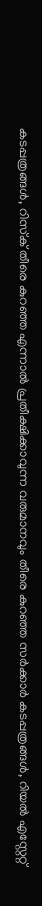കടപ്പത്രങ്ങള്‍, റിസ്‌ക് തീരെ കുറഞ്ഞ എന്നാല്‍ പ്രതീക്ഷിക്കാവുന്ന വരുമാനവും തീരെ കുറഞ്ഞ സര്‍ക്കാര്‍ കടപ്പത്രങ്ങള്‍, റിയല്‍ എസ്റ്റേറ്റ്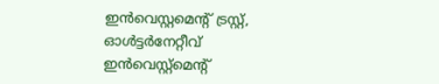ഇന്‍വെസ്റ്റമെന്റ് ട്രസ്റ്റ്, ഓള്‍ട്ടര്‍നേറ്റീവ് ഇന്‍വെസ്റ്റ്‌മെന്റ്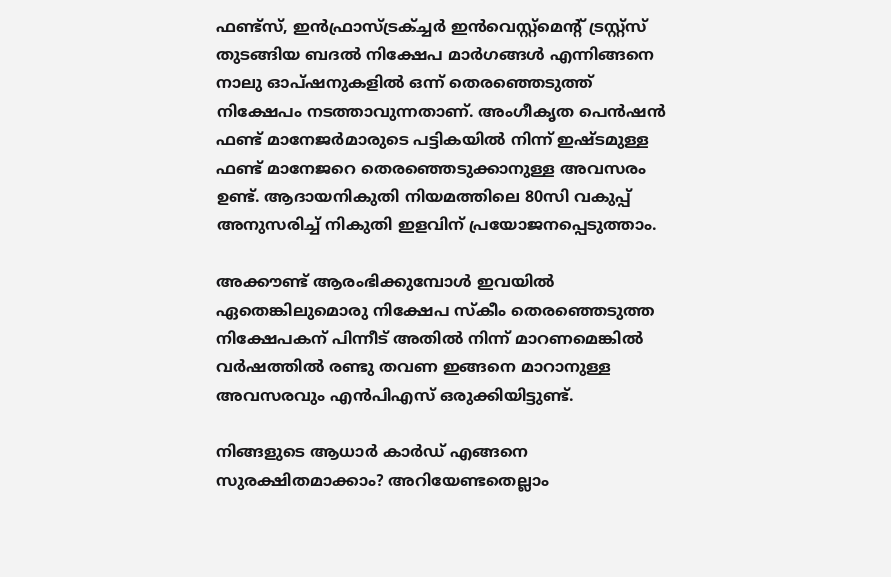ഫണ്ട്‌സ്, ഇന്‍ഫ്രാസ്ട്രക്ച്ചര്‍ ഇന്‍വെസ്റ്റ്‌മെന്റ് ട്രസ്റ്റ്‌സ് തുടങ്ങിയ ബദല്‍ നിക്ഷേപ മാര്‍ഗങ്ങള്‍ എന്നിങ്ങനെ നാലു ഓപ്ഷനുകളില്‍ ഒന്ന് തെരഞ്ഞെടുത്ത് നിക്ഷേപം നടത്താവുന്നതാണ്. അംഗീകൃത പെന്‍ഷന്‍ ഫണ്ട് മാനേജര്‍മാരുടെ പട്ടികയില്‍ നിന്ന് ഇഷ്ടമുള്ള ഫണ്ട് മാനേജറെ തെരഞ്ഞെടുക്കാനുള്ള അവസരം ഉണ്ട്. ആദായനികുതി നിയമത്തിലെ 80സി വകുപ്പ് അനുസരിച്ച് നികുതി ഇളവിന് പ്രയോജനപ്പെടുത്താം.

അക്കൗണ്ട് ആരംഭിക്കുമ്പോള്‍ ഇവയില്‍ ഏതെങ്കിലുമൊരു നിക്ഷേപ സ്‌കീം തെരഞ്ഞെടുത്ത നിക്ഷേപകന് പിന്നീട് അതില്‍ നിന്ന് മാറണമെങ്കില്‍ വര്‍ഷത്തില്‍ രണ്ടു തവണ ഇങ്ങനെ മാറാനുള്ള അവസരവും എന്‍പിഎസ് ഒരുക്കിയിട്ടുണ്ട്.

നിങ്ങളുടെ ആധാര്‍ കാര്‍ഡ് എങ്ങനെ സുരക്ഷിതമാക്കാം? അറിയേണ്ടതെല്ലാം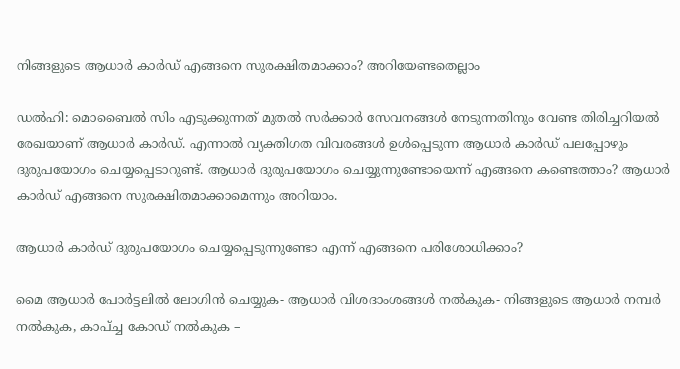നിങ്ങളുടെ ആധാര്‍ കാര്‍ഡ് എങ്ങനെ സുരക്ഷിതമാക്കാം? അറിയേണ്ടതെല്ലാം

ഡല്‍ഹി: മൊബൈല്‍ സിം എടുക്കുന്നത് മുതല്‍ സര്‍ക്കാര്‍ സേവനങ്ങള്‍ നേടുന്നതിനും വേണ്ട തിരിച്ചറിയല്‍ രേഖയാണ് ആധാര്‍ കാര്‍ഡ്. എന്നാല്‍ വ്യക്തിഗത വിവരങ്ങള്‍ ഉള്‍പ്പെടുന്ന ആധാര്‍ കാര്‍ഡ് പലപ്പോഴും ദുരുപയോഗം ചെയ്യപ്പെടാറുണ്ട്. ആധാര്‍ ദുരുപയോഗം ചെയ്യുന്നുണ്ടോയെന്ന് എങ്ങനെ കണ്ടെത്താം? ആധാര്‍ കാര്‍ഡ് എങ്ങനെ സുരക്ഷിതമാക്കാമെന്നും അറിയാം.

ആധാര്‍ കാര്‍ഡ് ദുരുപയോഗം ചെയ്യപ്പെടുന്നുണ്ടോ എന്ന് എങ്ങനെ പരിശോധിക്കാം?

മൈ ആധാര്‍ പോര്‍ട്ടലില്‍ ലോഗിന്‍ ചെയ്യുക- ആധാര്‍ വിശദാംശങ്ങള്‍ നല്‍കുക- നിങ്ങളുടെ ആധാര്‍ നമ്പര്‍ നല്‍കുക, കാപ്ച്ച കോഡ് നല്‍കുക –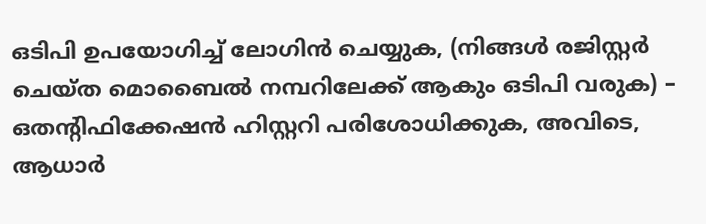ഒടിപി ഉപയോഗിച്ച് ലോഗിന്‍ ചെയ്യുക, (നിങ്ങള്‍ രജിസ്റ്റര്‍ ചെയ്ത മൊബൈല്‍ നമ്പറിലേക്ക് ആകും ഒടിപി വരുക) – ഒതന്റിഫിക്കേഷന്‍ ഹിസ്റ്ററി പരിശോധിക്കുക, അവിടെ, ആധാര്‍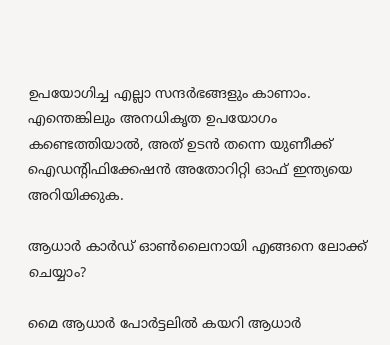ഉപയോഗിച്ച എല്ലാ സന്ദര്‍ഭങ്ങളും കാണാം. എന്തെങ്കിലും അനധികൃത ഉപയോഗം കണ്ടെത്തിയാല്‍, അത് ഉടന്‍ തന്നെ യുണീക്ക് ഐഡന്റിഫിക്കേഷന്‍ അതോറിറ്റി ഓഫ് ഇന്ത്യയെ അറിയിക്കുക.

ആധാര്‍ കാര്‍ഡ് ഓണ്‍ലൈനായി എങ്ങനെ ലോക്ക് ചെയ്യാം?

മൈ ആധാര്‍ പോര്‍ട്ടലില്‍ കയറി ആധാര്‍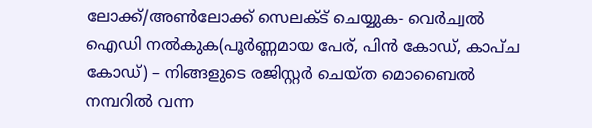ലോക്ക്/അണ്‍ലോക്ക് സെലക്ട് ചെയ്യുക- വെര്‍ച്വല്‍ ഐഡി നല്‍കുക(പൂര്‍ണ്ണമായ പേര്, പിന്‍ കോഡ്, കാപ്ച കോഡ്) – നിങ്ങളുടെ രജിസ്റ്റര്‍ ചെയ്ത മൊബൈല്‍ നമ്പറില്‍ വന്ന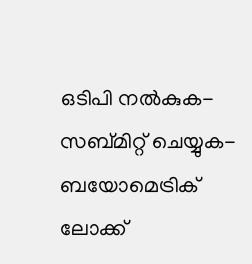ഒടിപി നല്‍കുക- സബ്മിറ്റ് ചെയ്യുക- ബയോമെട്രിക് ലോക്ക്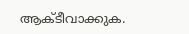ആക്ടീവാക്കുക.